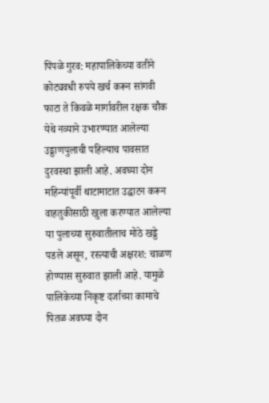पिंपळे गुरव: महापालिकेच्या वतीने कोट्यवधी रुपये खर्च करून सांगवी फाटा ते किवळे मार्गावरील रक्षक चौक येथे नव्याने उभारण्यात आलेल्या उड्डाणपुलाची पहिल्याच पावसात दुरवस्था झाली आहे. अवघ्या दोन महिन्यांपूर्वी थाटामाटात उद्घाटन करून वाहतुकीसाठी खुला करण्यात आलेल्या या पुलाच्या सुरुवातीलाच मोठे खड्डे पडले असून, रस्त्याची अक्षरश: चाळण होण्यास सुरुवात झाली आहे. यामुळे पालिकेच्या निकृष्ट दर्जाच्या कामाचे पितळ अवघ्या दोन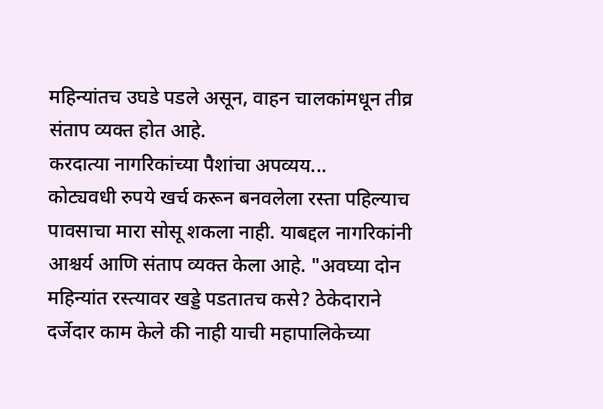महिन्यांतच उघडे पडले असून, वाहन चालकांमधून तीव्र संताप व्यक्त होत आहे.
करदात्या नागरिकांच्या पैशांचा अपव्यय...
कोट्यवधी रुपये खर्च करून बनवलेला रस्ता पहिल्याच पावसाचा मारा सोसू शकला नाही. याबद्दल नागरिकांनी आश्चर्य आणि संताप व्यक्त केला आहे. "अवघ्या दोन महिन्यांत रस्त्यावर खड्डे पडतातच कसे? ठेकेदाराने दर्जेदार काम केले की नाही याची महापालिकेच्या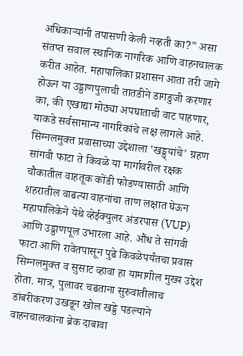अधिकाऱ्यांनी तपासणी केली नव्हती का?" असा संतप्त सवाल स्थानिक नागरिक आणि वाहनचालक करीत आहेत. महापालिका प्रशासन आता तरी जागे होऊन या उड्डाणपुलाची तातडीने डागडुजी करणार का, की एखाद्या मोठ्या अपघाताची वाट पाहणार, याकडे सर्वसामान्य नागरिकांचे लक्ष लागले आहे.
सिग्नलमुक्त प्रवासाच्या उद्देशाला 'खड्ड्यांचे' ग्रहण
सांगवी फाटा ते किवळे या मार्गावरील रक्षक चौकातील वाहतूक कोंडी फोडण्यासाठी आणि शहरातील वाढत्या वाहनांचा ताण लक्षात घेऊन महापालिकेने येथे व्हेईक्युलर अंडरपास (VUP) आणि उड्डाणपूल उभारला आहे. औंध ते सांगवी फाटा आणि रावेतपासून पुढे किवळेपर्यंतचा प्रवास सिग्नलमुक्त व सुसाट व्हावा हा यामागील मुख्य उद्देश होता. मात्र, पुलावर चढताना सुरुवातीलाच डांबरीकरण उखडून खोल खड्डे पडल्याने वाहनचालकांना ब्रेक दाबावा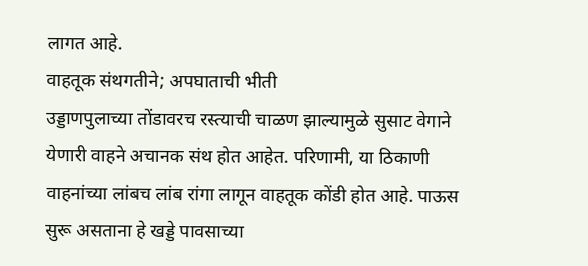लागत आहे.
वाहतूक संथगतीने; अपघाताची भीती
उड्डाणपुलाच्या तोंडावरच रस्त्याची चाळण झाल्यामुळे सुसाट वेगाने येणारी वाहने अचानक संथ होत आहेत. परिणामी, या ठिकाणी वाहनांच्या लांबच लांब रांगा लागून वाहतूक कोंडी होत आहे. पाऊस सुरू असताना हे खड्डे पावसाच्या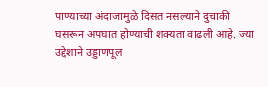पाण्याच्या अंदाजामुळे दिसत नसल्याने दुचाकी घसरून अपघात होण्याची शक्यता वाढली आहे. ज्या उद्देशाने उड्डाणपूल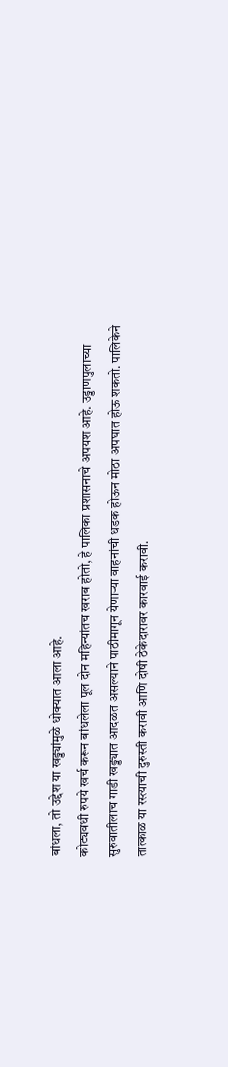बांधला, तो उद्देश या खड्ड्यांमुळे धोक्यात आला आहे.
कोट्यवधी रुपये खर्च करून बांधलेला पूल दोन महिन्यांतच खराब होतो, हे पालिका प्रशासनाचे अपयश आहे. उड्डाणपुलाच्या सुरुवातीलाच गाडी खड्ड्यात आदळत असल्याने पाठीमागून येणाऱ्या वाहनांची धडक होऊन मोठा अपघात होऊ शकतो. पालिकेने तात्काळ या रस्त्याची दुरुस्ती करावी आणि दोषी ठेकेदारावर कारवाई करावी.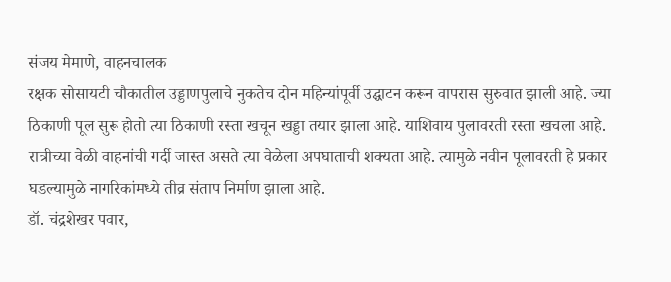संजय मेमाणे, वाहनचालक
रक्षक सोसायटी चौकातील उड्डाणपुलाचे नुकतेच दोन महिन्यांपूर्वी उद्घाटन करून वापरास सुरुवात झाली आहे. ज्या ठिकाणी पूल सुरू होतो त्या ठिकाणी रस्ता खचून खड्डा तयार झाला आहे. याशिवाय पुलावरती रस्ता खचला आहे. रात्रीच्या वेळी वाहनांची गर्दी जास्त असते त्या वेळेला अपघाताची शक्यता आहे. त्यामुळे नवीन पूलावरती हे प्रकार घडल्यामुळे नागरिकांमध्ये तीव्र संताप निर्माण झाला आहे.
डॉ. चंद्रशेखर पवार,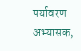पर्यावरण अभ्यासक,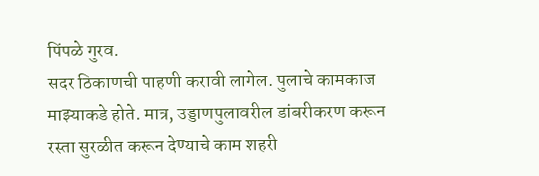पिंपळे गुरव.
सदर ठिकाणची पाहणी करावी लागेल. पुलाचे कामकाज माझ्याकडे होते. मात्र, उड्डाणपुलावरील डांबरीकरण करून रस्ता सुरळीत करून देण्याचे काम शहरी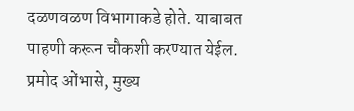दळणवळण विभागाकडे होते. याबाबत पाहणी करून चौकशी करण्यात येईल.
प्रमोद ओंभासे, मुख्य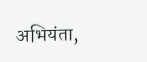अभियंता,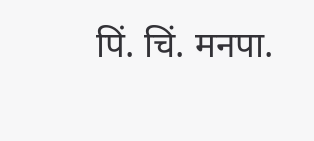पिं. चिं. मनपा.